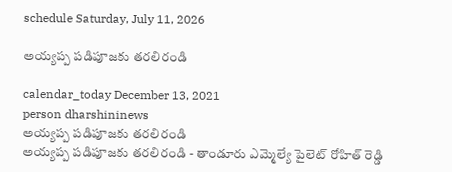schedule Saturday, July 11, 2026

అయ్య‌ప్ప‌ ప‌డిపూజ‌కు త‌ర‌లిరండి

calendar_today December 13, 2021
person dharshininews
అయ్య‌ప్ప‌ ప‌డిపూజ‌కు త‌ర‌లిరండి
అయ్య‌ప్ప‌ ప‌డిపూజ‌కు త‌ర‌లిరండి - తాండూరు ఎమ్మెల్యే పైలెట్ రోహిత్ రెడ్డి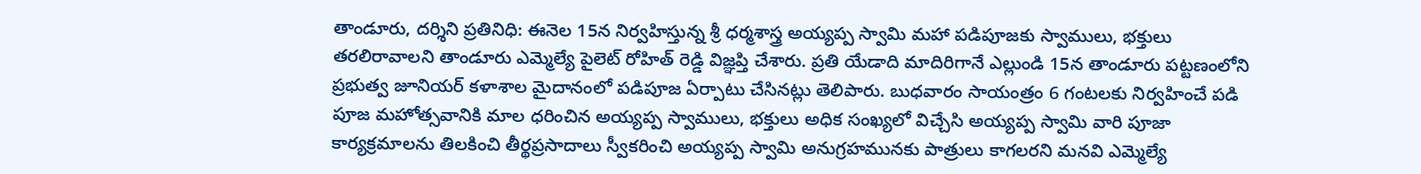తాండూరు, ద‌ర్శిని ప్ర‌తినిధి: ఈనెల 15న నిర్వ‌హిస్తున్న శ్రీ ధ‌ర్మ‌శాస్త్ర అయ్య‌ప్ప స్వామి మ‌హా ప‌డిపూజ‌కు స్వాములు, భ‌క్తులు త‌ర‌లిరావాల‌ని తాండూరు ఎమ్మెల్యే పైలెట్ రోహిత్ రెడ్డి విజ్ఞ‌ప్తి చేశారు. ప్ర‌తి యేడాది మాదిరిగానే ఎల్లుండి 15న తాండూరు ప‌ట్ట‌ణంలోని ప్ర‌భుత్వ జూనియ‌ర్ క‌ళాశాల మైదానంలో ప‌డిపూజ ఏర్పాటు చేసిన‌ట్లు తెలిపారు. బుధ‌వారం సాయంత్రం 6 గంట‌ల‌కు నిర్వ‌హించే ప‌డి పూజ మ‌హోత్స‌వానికి మాల ధరించిన అయ్యప్ప స్వాములు, భక్తులు అధిక సంఖ్యలో విచ్చేసి అయ్యప్ప స్వామి వారి పూజా కార్యక్రమాలను తిలకించి తీర్థప్రసాదాలు స్వీకరించి అయ్యప్ప స్వామి అనుగ్రహమునకు పాత్రులు కాగలరని మనవి ఎమ్మెల్యే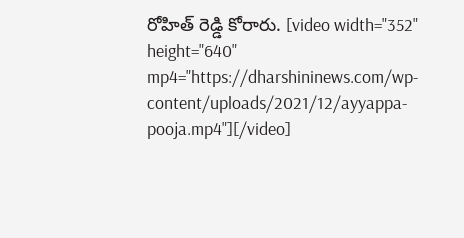రోహిత్ రెడ్డి కోరారు. [video width="352" height="640" mp4="https://dharshininews.com/wp-content/uploads/2021/12/ayyappa-pooja.mp4"][/video]